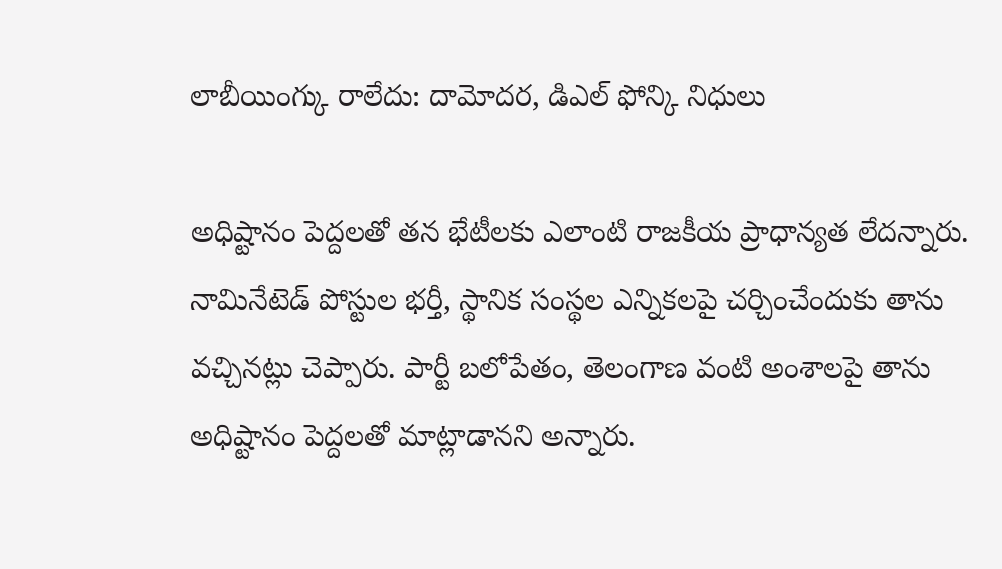లాబీయింగ్కు రాలేదు: దామోదర, డిఎల్ ఫోన్కి నిధులు

అధిష్టానం పెద్దలతో తన భేటీలకు ఎలాంటి రాజకీయ ప్రాధాన్యత లేదన్నారు. నామినేటెడ్ పోస్టుల భర్తీ, స్థానిక సంస్థల ఎన్నికలపై చర్చించేందుకు తాను వచ్చినట్లు చెప్పారు. పార్టీ బలోపేతం, తెలంగాణ వంటి అంశాలపై తాను అధిష్టానం పెద్దలతో మాట్లాడానని అన్నారు.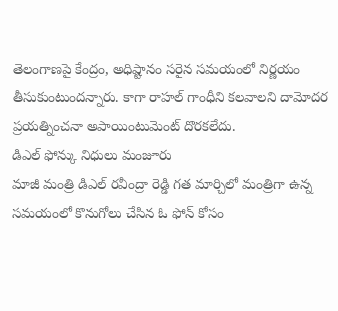తెలంగాణపై కేంద్రం, అధిష్టానం సరైన సమయంలో నిర్ణయం తీసుకుంటుందన్నారు. కాగా రాహల్ గాంధీని కలవాలని దామోదర ప్రయత్నించనా అపాయింటుమెంట్ దొరకలేదు.
డిఎల్ ఫోన్కు నిధులు మంజూరు
మాజీ మంత్రి డిఎల్ రవీంద్రా రెడ్డి గత మార్చిలో మంత్రిగా ఉన్న సమయంలో కొనుగోలు చేసిన ఓ ఫోన్ కోసం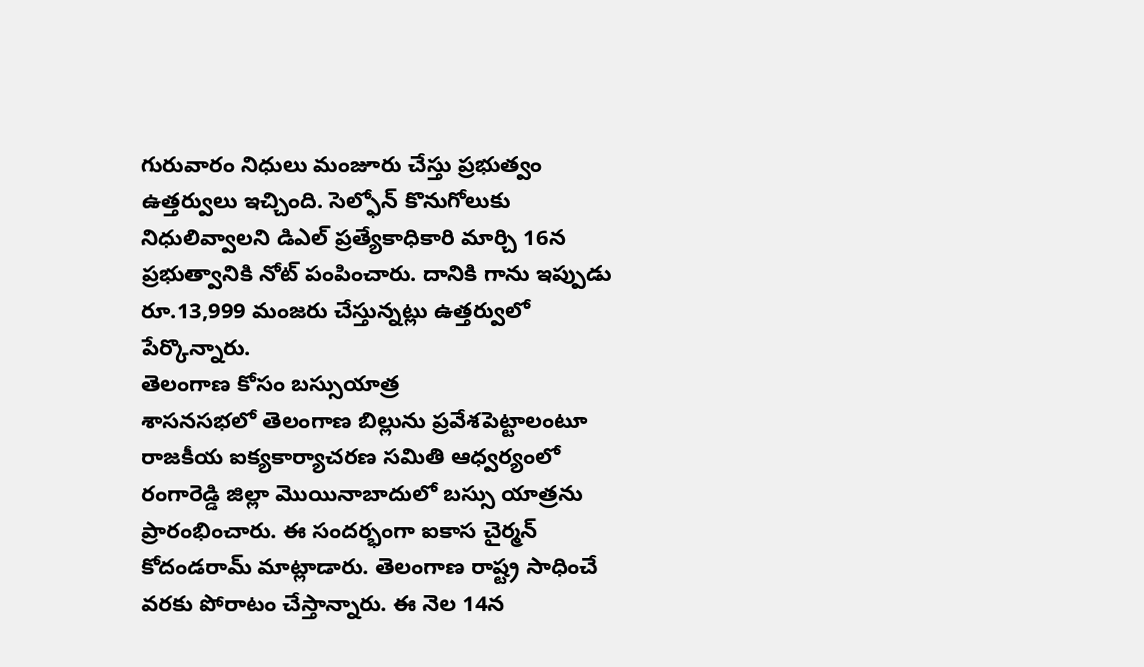గురువారం నిధులు మంజూరు చేస్తు ప్రభుత్వం ఉత్తర్వులు ఇచ్చింది. సెల్ఫోన్ కొనుగోలుకు నిధులివ్వాలని డిఎల్ ప్రత్యేకాధికారి మార్చి 16న ప్రభుత్వానికి నోట్ పంపించారు. దానికి గాను ఇప్పుడు రూ.13,999 మంజరు చేస్తున్నట్లు ఉత్తర్వులో పేర్కొన్నారు.
తెలంగాణ కోసం బస్సుయాత్ర
శాసనసభలో తెలంగాణ బిల్లును ప్రవేశపెట్టాలంటూ రాజకీయ ఐక్యకార్యాచరణ సమితి ఆధ్వర్యంలో రంగారెడ్డి జిల్లా మొయినాబాదులో బస్సు యాత్రను ప్రారంభించారు. ఈ సందర్భంగా ఐకాస చైర్మన్ కోదండరామ్ మాట్లాడారు. తెలంగాణ రాష్ట్ర సాధించే వరకు పోరాటం చేస్తాన్నారు. ఈ నెల 14న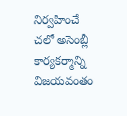నిర్వహించే చలో అసెంబ్లీ కార్యకర్మాన్ని విజయవంతం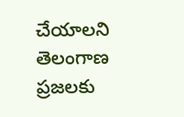చేయాలని తెలంగాణ ప్రజలకు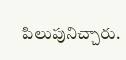పిలుపునిచ్చారు.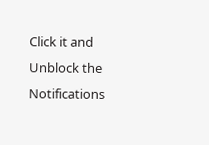Click it and Unblock the Notifications